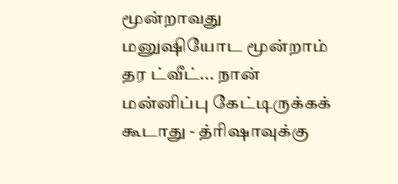மூன்றாவது மனுஷியோட மூன்றாம் தர ட்வீட்... நான் மன்னிப்பு கேட்டிருக்கக் கூடாது - த்ரிஷாவுக்கு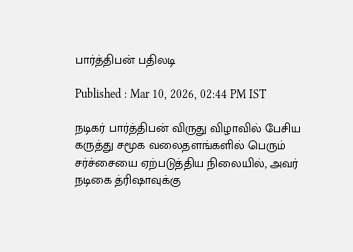பார்த்திபன் பதிலடி

Published : Mar 10, 2026, 02:44 PM IST

நடிகர் பார்த்திபன் விருது விழாவில் பேசிய கருத்து சமூக வலைதளங்களில் பெரும் சர்ச்சையை ஏற்படுத்திய நிலையில், அவர் நடிகை த்ரிஷாவுக்கு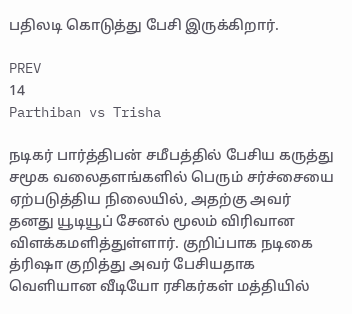பதிலடி கொடுத்து பேசி இருக்கிறார்.

PREV
14
Parthiban vs Trisha

நடிகர் பார்த்திபன் சமீபத்தில் பேசிய கருத்து சமூக வலைதளங்களில் பெரும் சர்ச்சையை ஏற்படுத்திய நிலையில், அதற்கு அவர் தனது யூடியூப் சேனல் மூலம் விரிவான விளக்கமளித்துள்ளார். குறிப்பாக நடிகை த்ரிஷா குறித்து அவர் பேசியதாக வெளியான வீடியோ ரசிகர்கள் மத்தியில்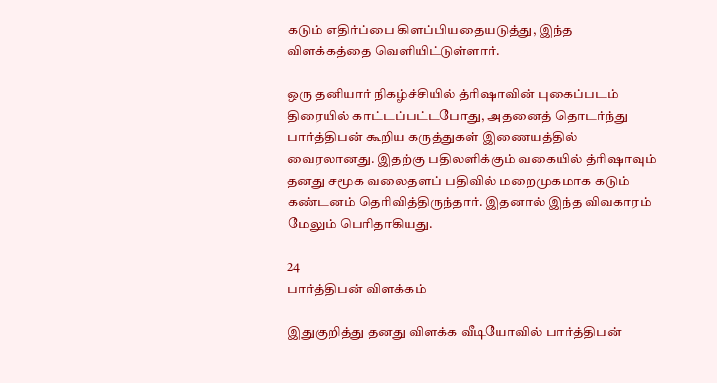கடும் எதிர்ப்பை கிளப்பியதையடுத்து, இந்த விளக்கத்தை வெளியிட்டுள்ளார்.

ஒரு தனியார் நிகழ்ச்சியில் த்ரிஷாவின் புகைப்படம் திரையில் காட்டப்பட்டபோது, அதனைத் தொடர்ந்து பார்த்திபன் கூறிய கருத்துகள் இணையத்தில் வைரலானது. இதற்கு பதிலளிக்கும் வகையில் த்ரிஷாவும் தனது சமூக வலைதளப் பதிவில் மறைமுகமாக கடும் கண்டனம் தெரிவித்திருந்தார். இதனால் இந்த விவகாரம் மேலும் பெரிதாகியது.

24
பார்த்திபன் விளக்கம்

இதுகுறித்து தனது விளக்க வீடியோவில் பார்த்திபன்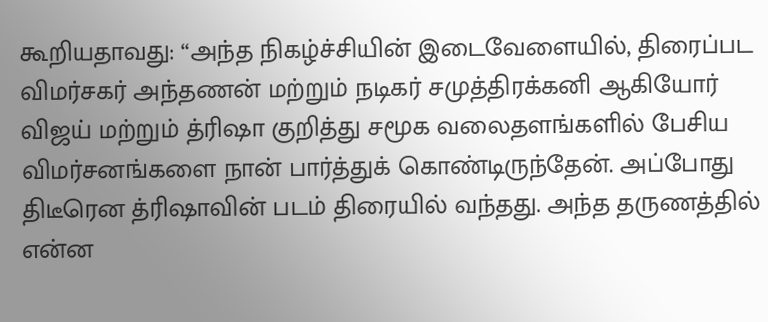கூறியதாவது: “அந்த நிகழ்ச்சியின் இடைவேளையில், திரைப்பட விமர்சகர் அந்தணன் மற்றும் நடிகர் சமுத்திரக்கனி ஆகியோர் விஜய் மற்றும் த்ரிஷா குறித்து சமூக வலைதளங்களில் பேசிய விமர்சனங்களை நான் பார்த்துக் கொண்டிருந்தேன். அப்போது திடீரென த்ரிஷாவின் படம் திரையில் வந்தது. அந்த தருணத்தில் என்ன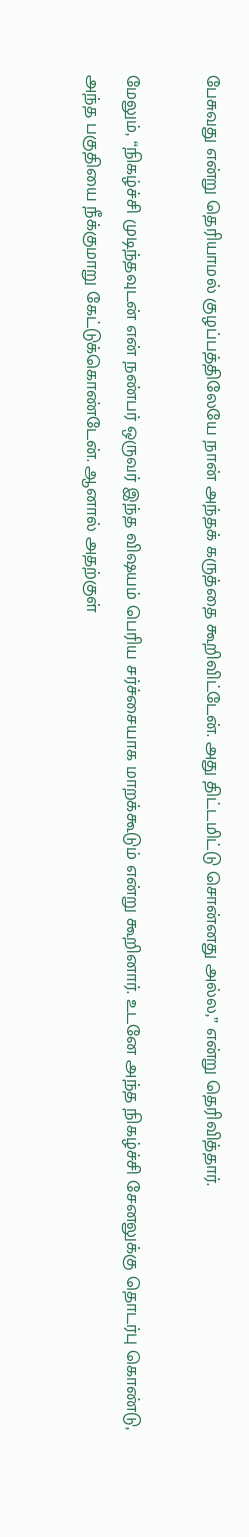பேசுவது என்று தெரியாமல் குழப்பத்திலேயே நான் அந்தக் கருத்தை கூறிவிட்டேன். அது திட்டமிட்டு சொன்னது அல்ல,” என்று தெரிவித்தார்.

மேலும், “நிகழ்ச்சி முடிந்தவுடன் என் நண்பர் ஒருவர் இந்த விஷயம் பெரிய சர்ச்சையாக மாறக்கூடும் என்று கூறினார். உடனே அந்த நிகழ்ச்சி சேனலுக்கு தொடர்பு கொண்டு, அந்த பகுதியை நீக்குமாறு கேட்டுக்கொண்டேன். ஆனால் அதற்குள்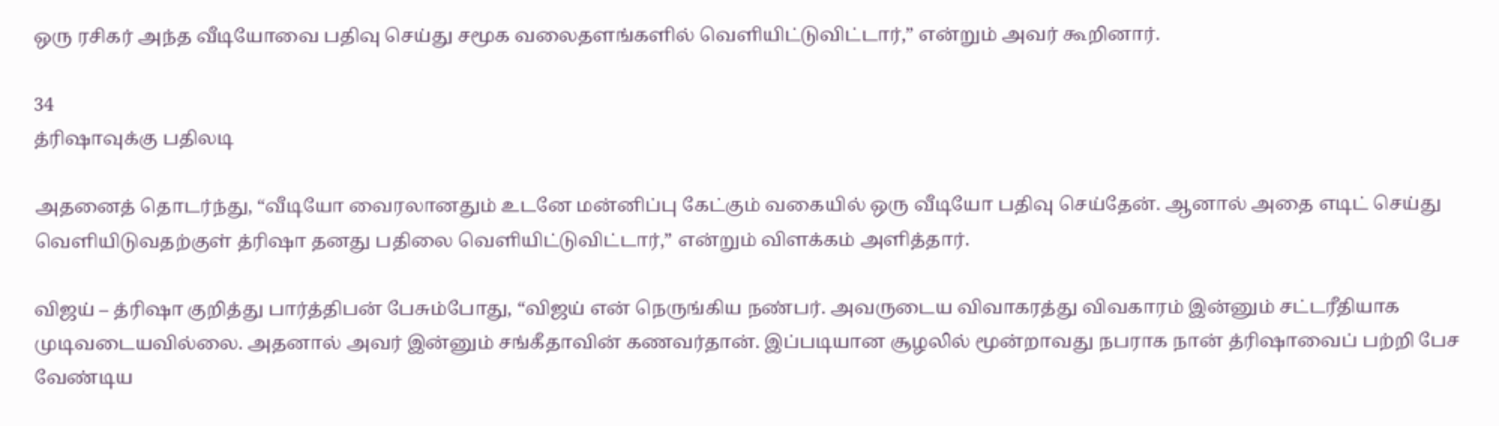ஒரு ரசிகர் அந்த வீடியோவை பதிவு செய்து சமூக வலைதளங்களில் வெளியிட்டுவிட்டார்,” என்றும் அவர் கூறினார்.

34
த்ரிஷாவுக்கு பதிலடி

அதனைத் தொடர்ந்து, “வீடியோ வைரலானதும் உடனே மன்னிப்பு கேட்கும் வகையில் ஒரு வீடியோ பதிவு செய்தேன். ஆனால் அதை எடிட் செய்து வெளியிடுவதற்குள் த்ரிஷா தனது பதிலை வெளியிட்டுவிட்டார்,” என்றும் விளக்கம் அளித்தார்.

விஜய் – த்ரிஷா குறித்து பார்த்திபன் பேசும்போது, “விஜய் என் நெருங்கிய நண்பர். அவருடைய விவாகரத்து விவகாரம் இன்னும் சட்டரீதியாக முடிவடையவில்லை. அதனால் அவர் இன்னும் சங்கீதாவின் கணவர்தான். இப்படியான சூழலில் மூன்றாவது நபராக நான் த்ரிஷாவைப் பற்றி பேச வேண்டிய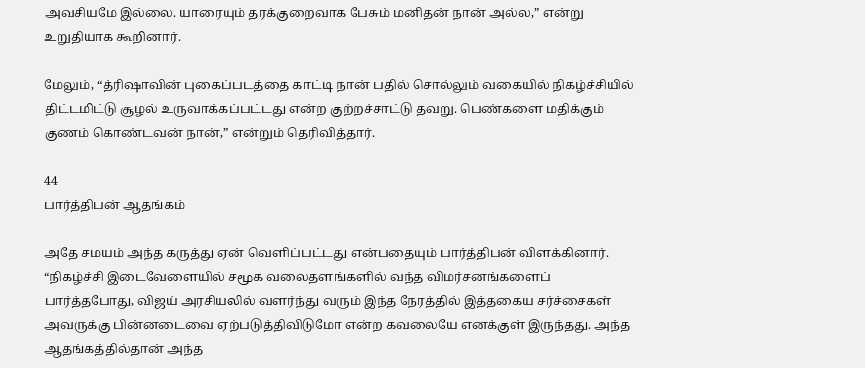அவசியமே இல்லை. யாரையும் தரக்குறைவாக பேசும் மனிதன் நான் அல்ல,” என்று உறுதியாக கூறினார்.

மேலும், “த்ரிஷாவின் புகைப்படத்தை காட்டி நான் பதில் சொல்லும் வகையில் நிகழ்ச்சியில் திட்டமிட்டு சூழல் உருவாக்கப்பட்டது என்ற குற்றச்சாட்டு தவறு. பெண்களை மதிக்கும் குணம் கொண்டவன் நான்,” என்றும் தெரிவித்தார்.

44
பார்த்திபன் ஆதங்கம்

அதே சமயம் அந்த கருத்து ஏன் வெளிப்பட்டது என்பதையும் பார்த்திபன் விளக்கினார். “நிகழ்ச்சி இடைவேளையில் சமூக வலைதளங்களில் வந்த விமர்சனங்களைப் பார்த்தபோது, விஜய் அரசியலில் வளர்ந்து வரும் இந்த நேரத்தில் இத்தகைய சர்ச்சைகள் அவருக்கு பின்னடைவை ஏற்படுத்திவிடுமோ என்ற கவலையே எனக்குள் இருந்தது. அந்த ஆதங்கத்தில்தான் அந்த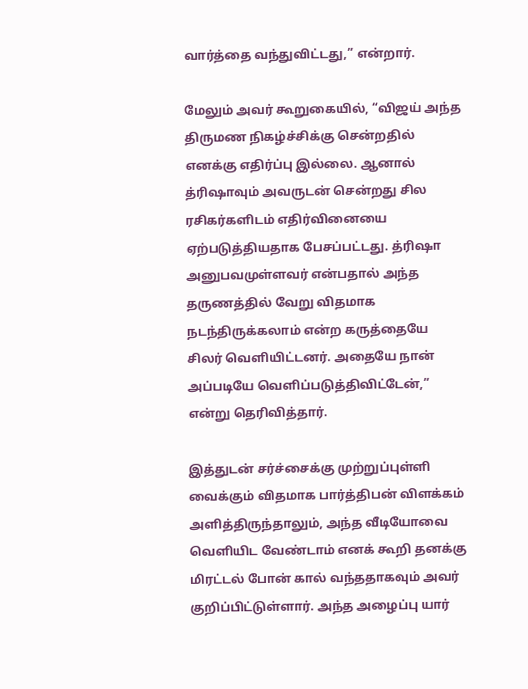வார்த்தை வந்துவிட்டது,” என்றார்.

மேலும் அவர் கூறுகையில், “விஜய் அந்த திருமண நிகழ்ச்சிக்கு சென்றதில் எனக்கு எதிர்ப்பு இல்லை. ஆனால் த்ரிஷாவும் அவருடன் சென்றது சில ரசிகர்களிடம் எதிர்வினையை ஏற்படுத்தியதாக பேசப்பட்டது. த்ரிஷா அனுபவமுள்ளவர் என்பதால் அந்த தருணத்தில் வேறு விதமாக நடந்திருக்கலாம் என்ற கருத்தையே சிலர் வெளியிட்டனர். அதையே நான் அப்படியே வெளிப்படுத்திவிட்டேன்,” என்று தெரிவித்தார்.

இத்துடன் சர்ச்சைக்கு முற்றுப்புள்ளி வைக்கும் விதமாக பார்த்திபன் விளக்கம் அளித்திருந்தாலும், அந்த வீடியோவை வெளியிட வேண்டாம் எனக் கூறி தனக்கு மிரட்டல் போன் கால் வந்ததாகவும் அவர் குறிப்பிட்டுள்ளார். அந்த அழைப்பு யார்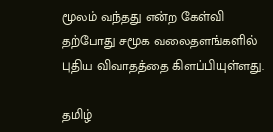மூலம் வந்தது என்ற கேள்வி தற்போது சமூக வலைதளங்களில் புதிய விவாதத்தை கிளப்பியுள்ளது.

தமிழ்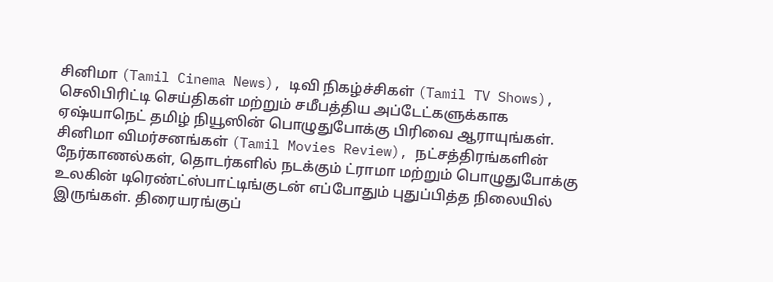சினிமா (Tamil Cinema News), டிவி நிகழ்ச்சிகள் (Tamil TV Shows), செலிபிரிட்டி செய்திகள் மற்றும் சமீபத்திய அப்டேட்களுக்காக ஏஷ்யாநெட் தமிழ் நியூஸின் பொழுதுபோக்கு பிரிவை ஆராயுங்கள். சினிமா விமர்சனங்கள் (Tamil Movies Review), நட்சத்திரங்களின் நேர்காணல்கள், தொடர்களில் நடக்கும் ட்ராமா மற்றும் பொழுதுபோக்கு உலகின் டிரெண்ட்ஸ்பாட்டிங்குடன் எப்போதும் புதுப்பித்த நிலையில் இருங்கள். திரையரங்குப்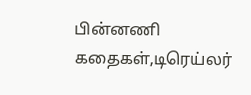பின்னணி கதைகள்,டிரெய்லர்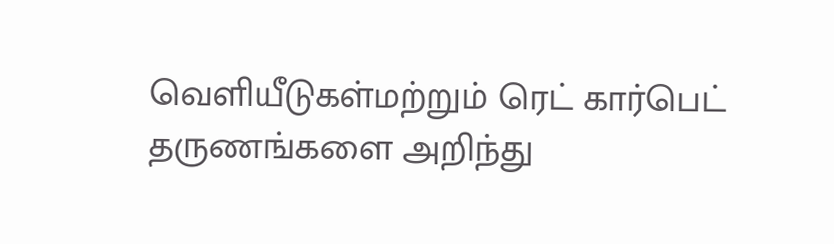வெளியீடுகள்மற்றும் ரெட் கார்பெட் தருணங்களை அறிந்து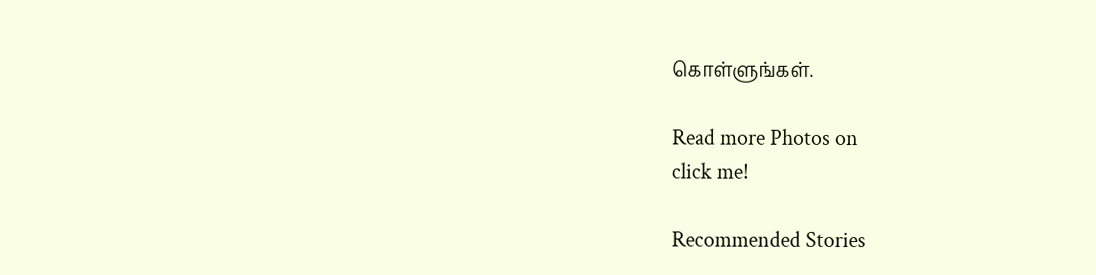கொள்ளுங்கள்.

Read more Photos on
click me!

Recommended Stories